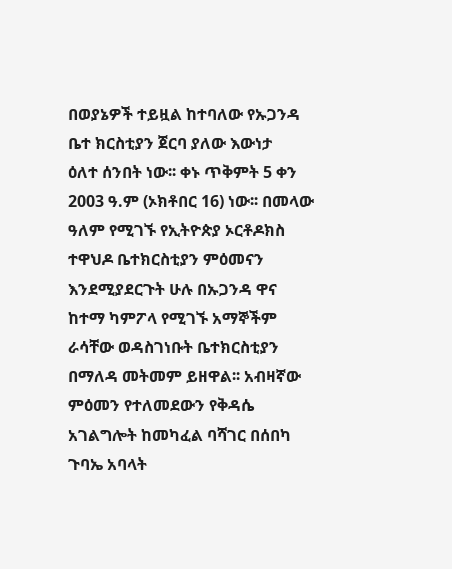በወያኔዎች ተይዟል ከተባለው የኡጋንዳ ቤተ ክርስቲያን ጀርባ ያለው እውነታ
ዕለተ ሰንበት ነው፡፡ ቀኑ ጥቅምት 5 ቀን 2003 ዓ.ም (ኦክቶበር 16) ነው፡፡ በመላው ዓለም የሚገኙ የኢትዮጵያ ኦርቶዶክስ ተዋህዶ ቤተክርስቲያን ምዕመናን እንደሚያደርጉት ሁሉ በኡጋንዳ ዋና ከተማ ካምፖላ የሚገኙ አማኞችም ራሳቸው ወዳስገነቡት ቤተክርስቲያን በማለዳ መትመም ይዘዋል፡፡ አብዛኛው ምዕመን የተለመደውን የቅዳሴ አገልግሎት ከመካፈል ባሻገር በሰበካ ጉባኤ አባላት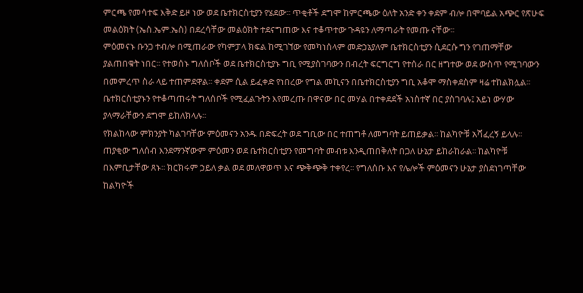ምርጫ የመሳተፍ እቅድ ይዞ ነው ወደ ቤተክርስቲያን የሄደው፡፡ ጥቂቶች ደግሞ ከምርጫው ዕለት አንድ ቀን ቀደም ብሎ በሞባይል አጭር የጽሁፍ መልዕክት (ኤስ.ኤም.ኤስ) በደረሳቸው መልዕክት ተደናግጠው እና ተቆጥተው ጉዳዩን ለማጣራት የመጡ ናቸው፡፡
ምዕመናኑ ቡንጋ ተብሎ በሚጠራው የካምፓላ ክፍል ከሚገኘው የመካነሰላም መድኃኔያለም ቤተክርስቲያን ሲደርሱ ግን የገጠማቸው ያልጠበቁት ነበር፡፡ የተወሰኑ ግለሰቦች ወደ ቤተክርስቲያኑ ግቢ የሚያስገባውን በብረት ፍርግርግ የተሰራ በር ዘግተው ወደ ውስጥ የሚገባውን በመምረጥ ስራ ላይ ተጠምደዋል፡፡ ቀደም ሲል ይፈቀድ የነበረው የግል መኪናን በቤተክርስቲያን ግቢ አቆሞ ማስቀደስም ዛሬ ተከልክሏል፡፡ ቤተክርስቲያኑን የተቆጣጠሩት ግለሰቦች የሚፈልጉትን እየመረጡ በዋናው በር መሃል በተቀደደች አነስተኛ በር ያስገባሉ፤ አይነ ውሃው ያላማራቸውን ደግሞ ይከለክላሉ፡፡
የክልከላው ምክንያት ካልገባቸው ምዕመናን አንዱ በድፍረት ወደ ግቢው በር ተጠግቶ ለመግባት ይጠይቃል፡፡ ከልካዮቹ አሻፈረኝ ይላሉ፡፡ ጠያቂው ግለሰብ እንደማንኛውም ምዕመን ወደ ቤተክርስቲያን የመግባት መብቱ እንዲጠበቅለት በጋለ ሁኔታ ይከራከራል፡፡ ከልካዮቹ በእምቢታቸው ጸኑ፡፡ ክርክሩም ኃይለ ቃል ወደ መለዋወጥ እና ጭቅጭቅ ተቀየረ፡፡ የግለሰቡ እና የሌሎች ምዕመናን ሁኔታ ያስደነገጣቸው ከልካዮች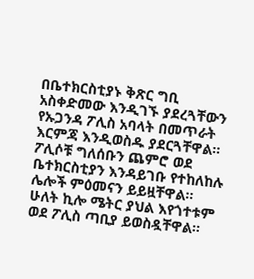በቤተክርስቲያኑ ቅጽር ግቢ አስቀድመው እንዲገኙ ያደረጓቸውን የኡጋንዳ ፖሊስ አባላት በመጥራት እርምጃ እንዲወስዱ ያደርጓቸዋል፡፡
ፖሊሶቹ ግለሰቡን ጨምሮ ወደ ቤተክርስቲያን እንዳይገቡ የተከለከሉ ሌሎች ምዕመናን ይይዟቸዋል፡፡ ሁለት ኪሎ ሜትር ያህል እየጎተቱም ወደ ፖሊስ ጣቢያ ይወስዷቸዋል፡፡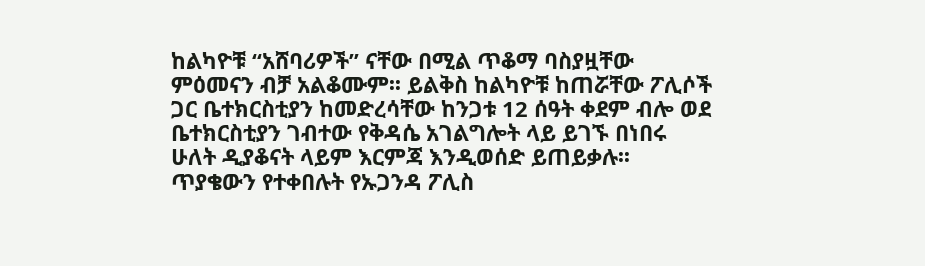ከልካዮቹ “አሸባሪዎች” ናቸው በሚል ጥቆማ ባስያዟቸው ምዕመናን ብቻ አልቆሙም፡፡ ይልቅስ ከልካዮቹ ከጠሯቸው ፖሊሶች ጋር ቤተክርስቲያን ከመድረሳቸው ከንጋቱ 12 ሰዓት ቀደም ብሎ ወደ ቤተክርስቲያን ገብተው የቅዳሴ አገልግሎት ላይ ይገኙ በነበሩ ሁለት ዲያቆናት ላይም እርምጃ እንዲወሰድ ይጠይቃሉ፡፡ ጥያቄውን የተቀበሉት የኡጋንዳ ፖሊስ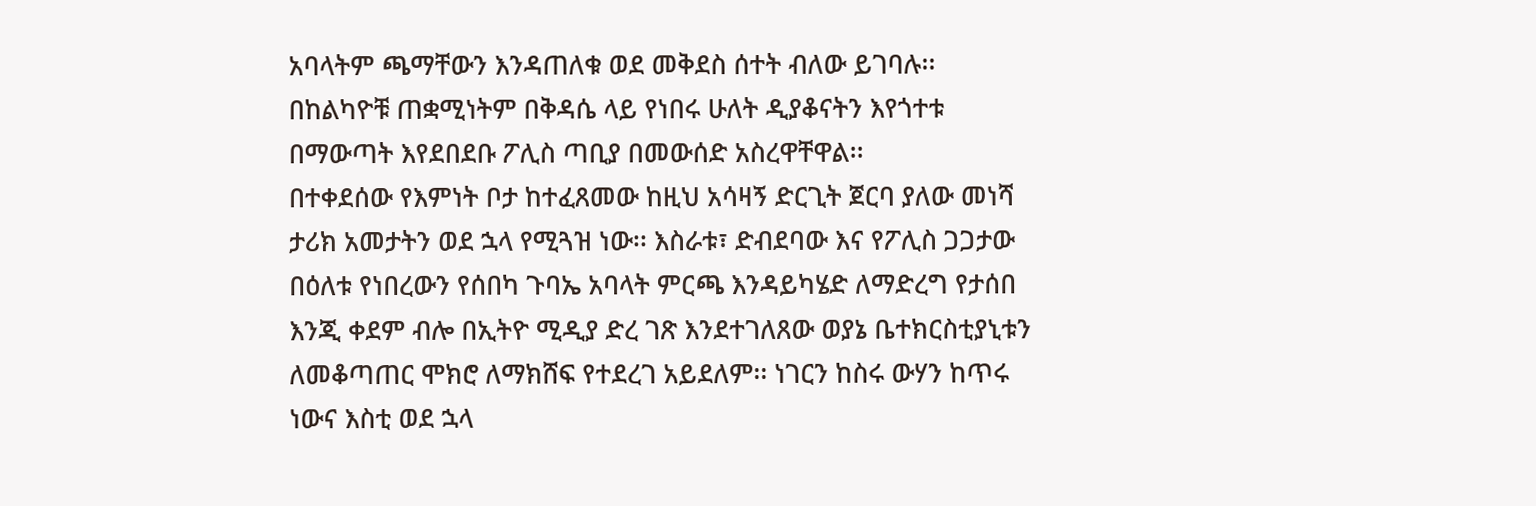አባላትም ጫማቸውን እንዳጠለቁ ወደ መቅደስ ሰተት ብለው ይገባሉ፡፡ በከልካዮቹ ጠቋሚነትም በቅዳሴ ላይ የነበሩ ሁለት ዲያቆናትን እየጎተቱ በማውጣት እየደበደቡ ፖሊስ ጣቢያ በመውሰድ አስረዋቸዋል፡፡
በተቀደሰው የእምነት ቦታ ከተፈጸመው ከዚህ አሳዛኝ ድርጊት ጀርባ ያለው መነሻ ታሪክ አመታትን ወደ ኋላ የሚጓዝ ነው፡፡ እስራቱ፣ ድብደባው እና የፖሊስ ጋጋታው በዕለቱ የነበረውን የሰበካ ጉባኤ አባላት ምርጫ እንዳይካሄድ ለማድረግ የታሰበ እንጂ ቀደም ብሎ በኢትዮ ሚዲያ ድረ ገጽ እንደተገለጸው ወያኔ ቤተክርስቲያኒቱን ለመቆጣጠር ሞክሮ ለማክሸፍ የተደረገ አይደለም፡፡ ነገርን ከስሩ ውሃን ከጥሩ ነውና እስቲ ወደ ኋላ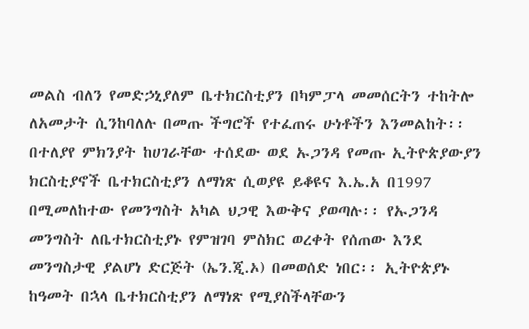መልስ ብለን የመድኃኒያለም ቤተክርስቲያን በካምፓላ መመሰርትን ተከትሎ ለአመታት ሲንከባለሉ በመጡ ችግሮች የተፈጠሩ ሁነቶችን እንመልከት፡፡
በተለያየ ምክንያት ከሀገራቸው ተሰደው ወደ ኡጋንዳ የመጡ ኢትዮጵያውያን ክርስቲያኖች ቤተክርስቲያን ለማነጽ ሲወያዩ ይቆዩና እ.ኤ.አ በ1997 በሚመለከተው የመንግስት አካል ህጋዊ እውቅና ያወጣሉ፡፡ የኡጋንዳ መንግስት ለቤተክርስቲያኑ የምዝገባ ምስክር ወረቀት የሰጠው እንደ መንግስታዊ ያልሆነ ድርጅት (ኤን.ጂ.ኦ) በመወሰድ ነበር፡፡ ኢትዮጵያኑ ከዓመት በኋላ ቤተክርስቲያን ለማነጽ የሚያስችላቸውን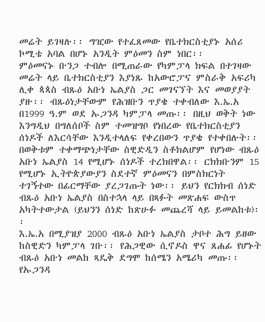መሬት ይገዛሉ፡፡ ግዢው የተፈጸመው የቤተክርስቲያኑ አሰሪ ኮሚቴ አባል በሆኑ አንዲት ምዕመን ስም ነበር፡፡
ምዕመናኑ ቡንጋ ተብሎ በሚጠራው የካምፓላ ክፍል በተገዛው መሬት ላይ ቤተክርስቲያን እያነጹ ከአውሮፓና ምስራቅ አፍሪካ ሊቀ ጳጳስ ብጹዕ አቡነ ኤልያስ ጋር መገናኘት እና መወያያት ያዙ፡፡ ብጹዕነታቸውም የሕዝቡን ጥያቄ ተቀብለው እ.ኤ.አ በ1999 ዓ.ም ወደ ኡጋንዳ ካምፓላ መጡ፡፡ በዚህ ወቅት ነው እንግዲህ በግለሰቦች ስም ተመዝግቦ የነበረው የቤተክርስቲያን ሰነዶች ለእርሳቸው እንዲተላለፍ የቀረበውን ጥያቄ የተቀበሉት፡፡ በወቅቱም ተቀማጭነታቸው ስዊድዲን ስቶክልሆም የሆነው ብጹዕ አቡነ ኤልያስ 14 የሚሆኑ ሰነዶች ተረክበዋል፡፡ ርክክቡንም 15 የሚሆኑ ኢትዮጵያውያን ስደተኛ ምዕመናን በምስክርነት ተገኝተው በፊርማቸው ያረጋገጡት ነው፡፡ ይህን የርክክብ ሰነድ ብጹዕ አቡነ ኤልያስ በስተኋላ ላይ በጻፉት መጽሐፍ ውስጥ አካትተውታል (ይህንን ሰነድ ከጽሁፉ መጨረሻ ላይ ይመልከቱ)፡፡
እ.ኤ.አ በሚያዝያ 2000 ብጹዕ አቡነ ኤልያስ ታቦተ ሕግ ይዘው ከስዊድን ካምፓላ ገቡ፡፡ የሕጋዊው ሲኖዶስ ዋና ጸሐፊ የሆኑት ብጹዕ አቡነ መልከ ጻዴቅ ደግሞ ከሰሜን አሜሪካ መጡ፡፡ የኡጋንዳ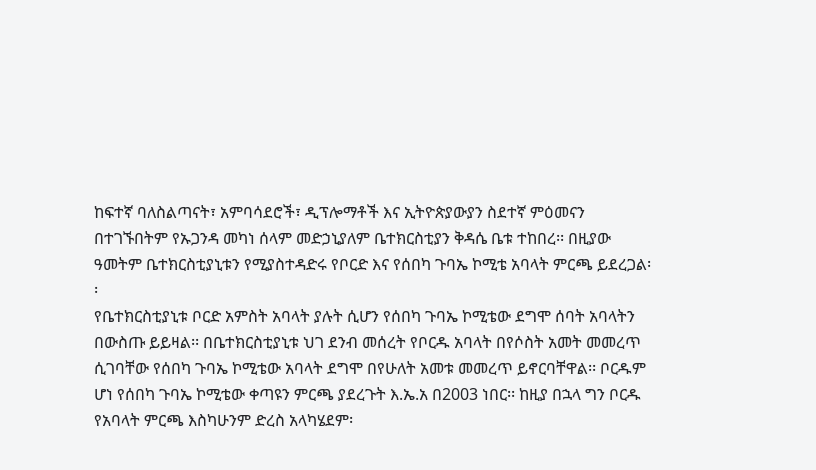ከፍተኛ ባለስልጣናት፣ አምባሳደሮች፣ ዲፕሎማቶች እና ኢትዮጵያውያን ስደተኛ ምዕመናን በተገኙበትም የኡጋንዳ መካነ ሰላም መድኃኒያለም ቤተክርስቲያን ቅዳሴ ቤቱ ተከበረ፡፡ በዚያው ዓመትም ቤተክርስቲያኒቱን የሚያስተዳድሩ የቦርድ እና የሰበካ ጉባኤ ኮሚቴ አባላት ምርጫ ይደረጋል፡፡
የቤተክርስቲያኒቱ ቦርድ አምስት አባላት ያሉት ሲሆን የሰበካ ጉባኤ ኮሚቴው ደግሞ ሰባት አባላትን በውስጡ ይይዛል፡፡ በቤተክርስቲያኒቱ ህገ ደንብ መሰረት የቦርዱ አባላት በየሶስት አመት መመረጥ ሲገባቸው የሰበካ ጉባኤ ኮሚቴው አባላት ደግሞ በየሁለት አመቱ መመረጥ ይኖርባቸዋል፡፡ ቦርዱም ሆነ የሰበካ ጉባኤ ኮሚቴው ቀጣዩን ምርጫ ያደረጉት እ.ኤ.አ በ2003 ነበር፡፡ ከዚያ በኋላ ግን ቦርዱ የአባላት ምርጫ እስካሁንም ድረስ አላካሄደም፡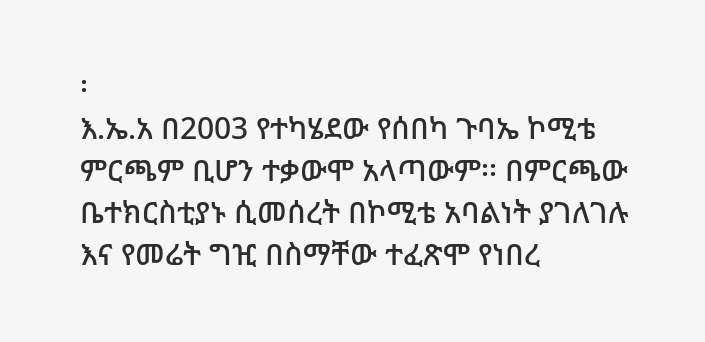፡
እ.ኤ.አ በ2003 የተካሄደው የሰበካ ጉባኤ ኮሚቴ ምርጫም ቢሆን ተቃውሞ አላጣውም፡፡ በምርጫው ቤተክርስቲያኑ ሲመሰረት በኮሚቴ አባልነት ያገለገሉ እና የመሬት ግዢ በስማቸው ተፈጽሞ የነበረ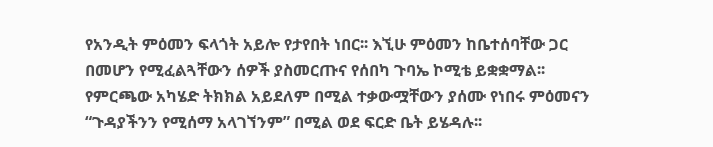የአንዲት ምዕመን ፍላጎት አይሎ የታየበት ነበር፡፡ እኚሁ ምዕመን ከቤተሰባቸው ጋር በመሆን የሚፈልጓቸውን ሰዎች ያስመርጡና የሰበካ ጉባኤ ኮሚቴ ይቋቋማል፡፡ የምርጫው አካሄድ ትክክል አይደለም በሚል ተቃውሟቸውን ያሰሙ የነበሩ ምዕመናን “ጉዳያችንን የሚሰማ አላገኘንም” በሚል ወደ ፍርድ ቤት ይሄዳሉ፡፡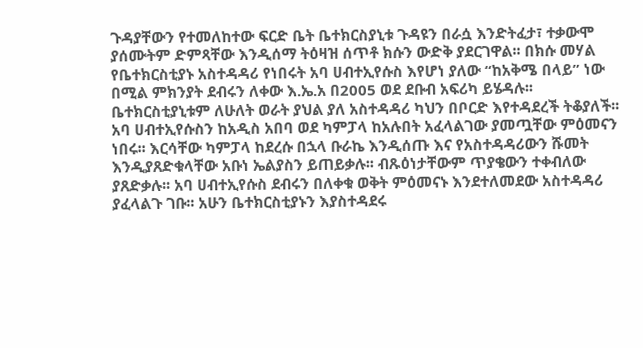ጉዳያቸውን የተመለከተው ፍርድ ቤት ቤተክርስያኒቱ ጉዳዩን በራሷ እንድትፈታ፣ ተቃውሞ ያሰሙትም ድምጻቸው እንዲሰማ ትዕዛዝ ሰጥቶ ክሱን ውድቅ ያደርገዋል፡፡ በክሱ መሃል የቤተክርስቲያኑ አስተዳዳሪ የነበሩት አባ ሀብተኢየሱስ እየሆነ ያለው “ከአቅሜ በላይ” ነው በሚል ምክንያት ደብሩን ለቀው እ.ኤ.አ በ2005 ወደ ደቡብ አፍሪካ ይሄዳሉ፡፡ ቤተክርስቲያኒቱም ለሁለት ወራት ያህል ያለ አስተዳዳሪ ካህን በቦርድ እየተዳደረች ትቆያለች፡፡
አባ ሀብተኢየሱስን ከአዲስ አበባ ወደ ካምፓላ ከአሉበት አፈላልገው ያመጧቸው ምዕመናን ነበሩ፡፡ እርሳቸው ካምፓላ ከደረሱ በኋላ ቡራኬ እንዲሰጡ እና የአስተዳዳሪውን ሹመት እንዲያጸድቁላቸው አቡነ ኤልያስን ይጠይቃሉ፡፡ ብጹዕነታቸውም ጥያቄውን ተቀብለው ያጸድቃሉ፡፡ አባ ሀብተኢየሱስ ደብሩን በለቀቁ ወቅት ምዕመናኑ እንደተለመደው አስተዳዳሪ ያፈላልጉ ገቡ፡፡ አሁን ቤተክርስቲያኑን እያስተዳደሩ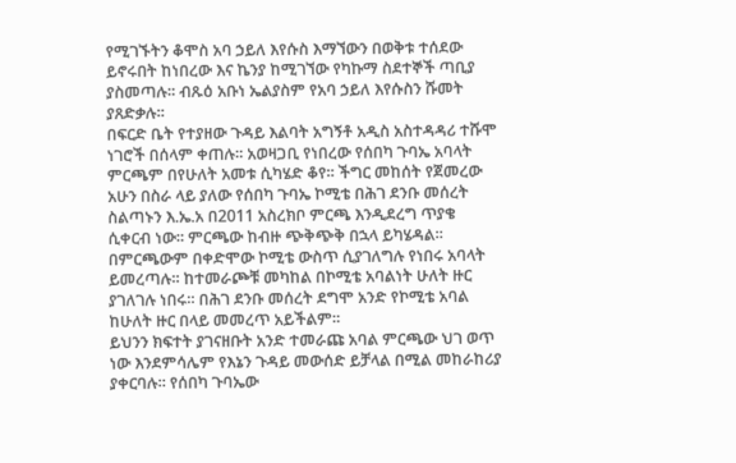የሚገኙትን ቆሞስ አባ ኃይለ እየሱስ እማኘውን በወቅቱ ተሰደው ይኖሩበት ከነበረው እና ኬንያ ከሚገኘው የካኩማ ስደተኞች ጣቢያ ያስመጣሉ፡፡ ብጹዕ አቡነ ኤልያስም የአባ ኃይለ እየሱስን ሹመት ያጸድቃሉ፡፡
በፍርድ ቤት የተያዘው ጉዳይ እልባት አግኝቶ አዲስ አስተዳዳሪ ተሹሞ ነገሮች በሰላም ቀጠሉ፡፡ አወዛጋቢ የነበረው የሰበካ ጉባኤ አባላት ምርጫም በየሁለት አመቱ ሲካሄድ ቆየ፡፡ ችግር መከሰት የጀመረው አሁን በስራ ላይ ያለው የሰበካ ጉባኤ ኮሚቴ በሕገ ደንቡ መሰረት ስልጣኑን እ.ኤ.አ በ2011 አስረክቦ ምርጫ እንዲደረግ ጥያቄ ሲቀርብ ነው፡፡ ምርጫው ከብዙ ጭቅጭቅ በኋላ ይካሄዳል፡፡ በምርጫውም በቀድሞው ኮሚቴ ውስጥ ሲያገለግሉ የነበሩ አባላት ይመረጣሉ፡፡ ከተመራጮቹ መካከል በኮሚቴ አባልነት ሁለት ዙር ያገለገሉ ነበሩ፡፡ በሕገ ደንቡ መሰረት ደግሞ አንድ የኮሚቴ አባል ከሁለት ዙር በላይ መመረጥ አይችልም፡፡
ይህንን ክፍተት ያገናዘቡት አንድ ተመራጩ አባል ምርጫው ህገ ወጥ ነው እንደምሳሌም የእኔን ጉዳይ መውሰድ ይቻላል በሚል መከራከሪያ ያቀርባሉ፡፡ የሰበካ ጉባኤው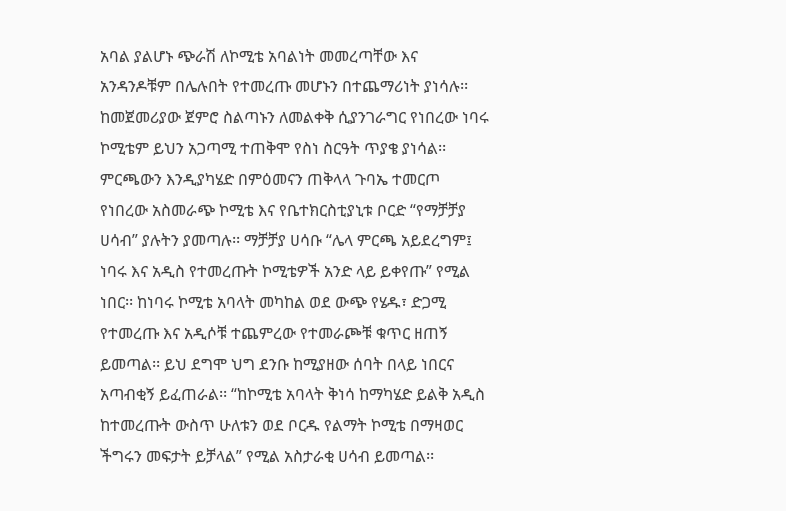አባል ያልሆኑ ጭራሽ ለኮሚቴ አባልነት መመረጣቸው እና አንዳንዶቹም በሌሉበት የተመረጡ መሆኑን በተጨማሪነት ያነሳሉ፡፡ ከመጀመሪያው ጀምሮ ስልጣኑን ለመልቀቅ ሲያንገራግር የነበረው ነባሩ ኮሚቴም ይህን አጋጣሚ ተጠቅሞ የስነ ስርዓት ጥያቄ ያነሳል፡፡
ምርጫውን እንዲያካሄድ በምዕመናን ጠቅላላ ጉባኤ ተመርጦ የነበረው አስመራጭ ኮሚቴ እና የቤተክርስቲያኒቱ ቦርድ “የማቻቻያ ሀሳብ” ያሉትን ያመጣሉ፡፡ ማቻቻያ ሀሳቡ “ሌላ ምርጫ አይደረግም፤ ነባሩ እና አዲስ የተመረጡት ኮሚቴዎች አንድ ላይ ይቀየጡ” የሚል ነበር፡፡ ከነባሩ ኮሚቴ አባላት መካከል ወደ ውጭ የሄዱ፣ ድጋሚ የተመረጡ እና አዲሶቹ ተጨምረው የተመራጮቹ ቁጥር ዘጠኝ ይመጣል፡፡ ይህ ደግሞ ህግ ደንቡ ከሚያዘው ሰባት በላይ ነበርና አጣብቂኝ ይፈጠራል፡፡ “ከኮሚቴ አባላት ቅነሳ ከማካሄድ ይልቅ አዲስ ከተመረጡት ውስጥ ሁለቱን ወደ ቦርዱ የልማት ኮሚቴ በማዛወር ችግሩን መፍታት ይቻላል” የሚል አስታራቂ ሀሳብ ይመጣል፡፡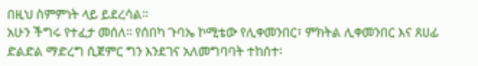በዚህ ስምምነት ላይ ይደረሳል፡፡
አሁን ችግሩ የተፈታ መሰለ፡፡ የሰበካ ጉባኤ ኮሚቴው የሊቀመንበር፣ ምክትል ሊቀመንበር እና ጸሀፊ ድልድል ማድረግ ሲጀምር ግን እንደገና አለመግባባት ተከሰተ፡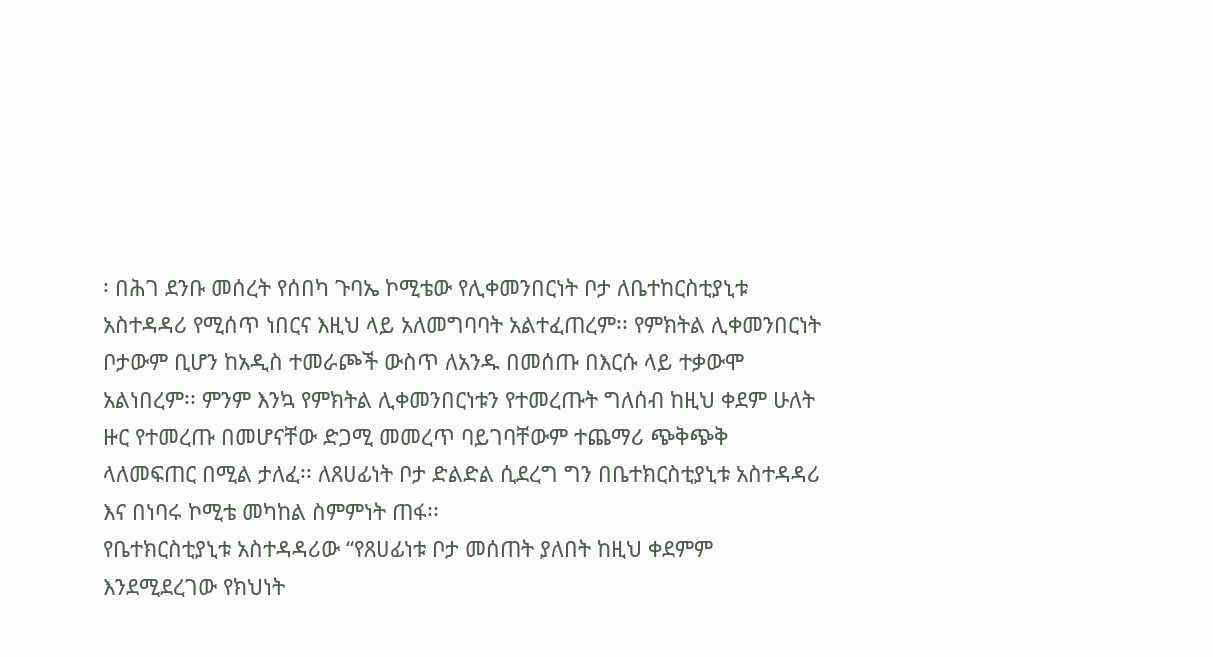፡ በሕገ ደንቡ መሰረት የሰበካ ጉባኤ ኮሚቴው የሊቀመንበርነት ቦታ ለቤተከርስቲያኒቱ አስተዳዳሪ የሚሰጥ ነበርና እዚህ ላይ አለመግባባት አልተፈጠረም፡፡ የምክትል ሊቀመንበርነት ቦታውም ቢሆን ከአዲስ ተመራጮች ውስጥ ለአንዱ በመሰጡ በእርሱ ላይ ተቃውሞ አልነበረም፡፡ ምንም እንኳ የምክትል ሊቀመንበርነቱን የተመረጡት ግለሰብ ከዚህ ቀደም ሁለት ዙር የተመረጡ በመሆናቸው ድጋሚ መመረጥ ባይገባቸውም ተጨማሪ ጭቅጭቅ ላለመፍጠር በሚል ታለፈ፡፡ ለጸሀፊነት ቦታ ድልድል ሲደረግ ግን በቤተክርስቲያኒቱ አስተዳዳሪ እና በነባሩ ኮሚቴ መካከል ስምምነት ጠፋ፡፡
የቤተክርስቲያኒቱ አስተዳዳሪው “የጸሀፊነቱ ቦታ መሰጠት ያለበት ከዚህ ቀደምም እንደሚደረገው የክህነት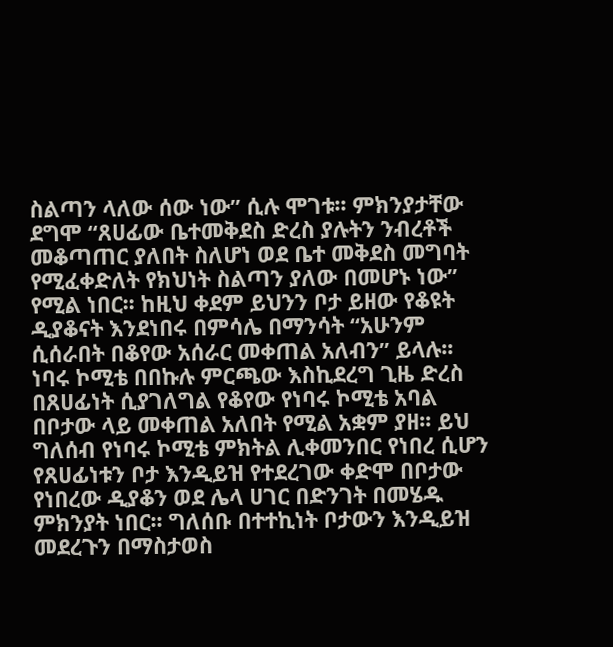ስልጣን ላለው ሰው ነው” ሲሉ ሞገቱ፡፡ ምክንያታቸው ደግሞ “ጸሀፊው ቤተመቅደስ ድረስ ያሉትን ንብረቶች መቆጣጠር ያለበት ስለሆነ ወደ ቤተ መቅደስ መግባት የሚፈቀድለት የክህነት ስልጣን ያለው በመሆኑ ነው” የሚል ነበር፡፡ ከዚህ ቀደም ይህንን ቦታ ይዘው የቆዩት ዲያቆናት እንደነበሩ በምሳሌ በማንሳት “አሁንም ሲሰራበት በቆየው አሰራር መቀጠል አለብን” ይላሉ፡፡
ነባሩ ኮሚቴ በበኩሉ ምርጫው እስኪደረግ ጊዜ ድረስ በጸሀፊነት ሲያገለግል የቆየው የነባሩ ኮሚቴ አባል በቦታው ላይ መቀጠል አለበት የሚል አቋም ያዘ፡፡ ይህ ግለሰብ የነባሩ ኮሚቴ ምክትል ሊቀመንበር የነበረ ሲሆን የጸሀፊነቱን ቦታ እንዲይዝ የተደረገው ቀድሞ በቦታው የነበረው ዲያቆን ወደ ሌላ ሀገር በድንገት በመሄዱ ምክንያት ነበር፡፡ ግለሰቡ በተተኪነት ቦታውን እንዲይዝ መደረጉን በማስታወስ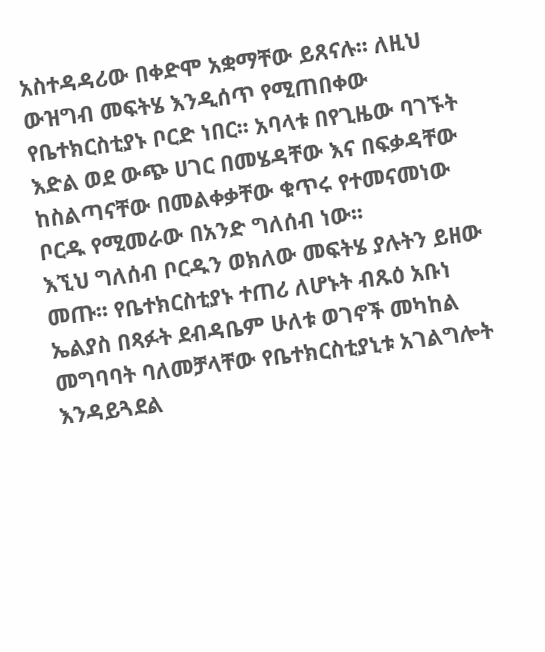አስተዳዳሪው በቀድሞ አቋማቸው ይጸናሉ፡፡ ለዚህ ውዝግብ መፍትሄ እንዲሰጥ የሚጠበቀው የቤተክርስቲያኑ ቦርድ ነበር፡፡ አባላቱ በየጊዜው ባገኙት እድል ወደ ውጭ ሀገር በመሄዳቸው እና በፍቃዳቸው ከስልጣናቸው በመልቀቃቸው ቁጥሩ የተመናመነው ቦርዱ የሚመራው በአንድ ግለሰብ ነው፡፡
እኚህ ግለሰብ ቦርዱን ወክለው መፍትሄ ያሉትን ይዘው መጡ፡፡ የቤተክርስቲያኑ ተጠሪ ለሆኑት ብጹዕ አቡነ ኤልያስ በጻፉት ደብዳቤም ሁለቱ ወገኖች መካከል መግባባት ባለመቻላቸው የቤተክርስቲያኒቱ አገልግሎት እንዳይጓደል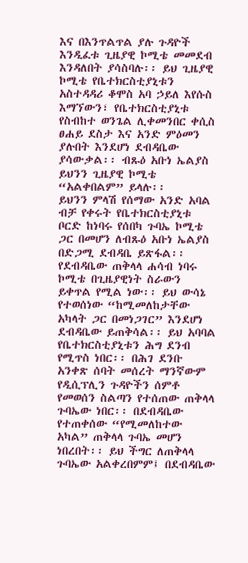እና በእንጥልጥል ያሉ ጉዳዮች እንዲፈቱ ጊዜያዊ ኮሚቴ መመደብ እንዳለበት ያሳስባሉ፡፡ ይህ ጊዜያዊ ኮሚቴ የቤተክርስቲያኒቱን አስተዳዳሪ ቆሞስ አባ ኃይለ እየሱስ እማኘውን፣ የቤተክርስቲያኒቱ የስብከተ ወንጌል ሊቀመንበር ቀሲስ ፀሐይ ደስታ እና አንድ ምዕመን ያሉበት እንደሆነ ደብዳቤው ያሳውቃል፡፡ ብጹዕ አቡነ ኤልያስ ይህንን ጊዜያዊ ኮሚቴ “አልቀበልም” ይላሉ፡፡
ይህንን ምላሽ የሰማው አንድ አባል ብቻ የቀሩት የቤተክርስቲያኒቱ ቦርድ ከነባሩ የሰበካ ጉባኤ ኮሚቴ ጋር በመሆን ለብጹዕ አቡነ ኤልያስ በድጋሚ ደብዳቤ ይጽፋል፡፡ የደብዳቤው ጠቅላላ ሐሳብ ነባሩ ኮሚቴ በጊዜያዊነት ስራውን ይቀጥል የሚል ነው፡፡ ይህ ውሳኔ የተወሰነው “ከሚመለከታቸው አካላት ጋር በመነጋገር” እንደሆነ ደብዳቤው ይጠቅሳል፡፡ ይህ አባባል የቤተክርስቲያኒቱን ሕግ ደንብ የሚጥስ ነበር፡፡ በሕገ ደንቡ አንቀጽ ሰባት መሰረት ማንኛውም የዲሲፕሊን ጉዳዮችን ሰምቶ የመወሰን ስልጣን የተሰጠው ጠቅላላ ጉባኤው ነበር፡፡ በደብዳቤው የተጠቀሰው “የሚመለከተው አካል” ጠቅላላ ጉባኤ መሆን ነበረበት፡፡ ይህ ችግር ለጠቅላላ ጉባኤው አልቀረበምም፤ በደብዳቤው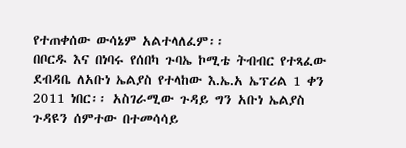የተጠቀሰው ውሳኔም አልተላለፈም፡፡
በቦርዱ እና በነባሩ የሰበካ ጉባኤ ኮሚቴ ትብብር የተጻፈው ደብዳቤ ለአቡነ ኤልያስ የተላከው እ.ኤ.አ ኤፕሪል 1 ቀን 2011 ነበር፡፡ አስገራሚው ጉዳይ ግን አቡነ ኤልያስ ጉዳዩን ሰምተው በተመሳሳይ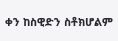ቀን ከስዊድን ስቶክሆልም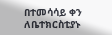በተመሳሳይ ቀን ለቤተክርስቲያኑ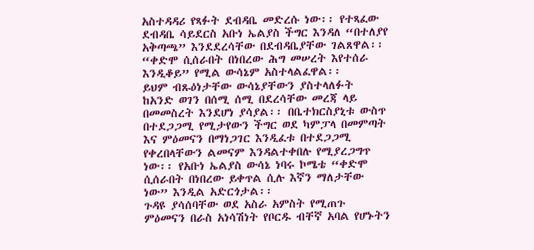አስተዳዳሪ የጻፉት ደብዳቤ መድረሱ ነው፡፡ የተጻፈው ደብዳቤ ሳይደርስ አቡነ ኤልያስ ችግር እንዳለ “በተለያየ አቅጣጫ” እንደደረሳቸው በደብዳቤያቸው ገልጸዋል፡፡ “ቀድሞ ሲሰራበት በነበረው ሕግ መሠረት እየተሰራ እንዲቆይ” የሚል ውሳኔም አስተላልፈዋል፡፡
ይህም ብጹዕነታቸው ውሳኔያቸውን ያስተላለፉት ከአንድ ወገን በሰሚ ሰሚ በደረሳቸው መረጃ ላይ በመመስረት እንደሆነ ያሳያል፡፡ በቤተክርስያኒቱ ውስጥ በተደጋጋሚ የሚታየውን ችግር ወደ ካምፓላ በመምጣት እና ምዕመናን በማነጋገር እንዲፈቱ በተደጋጋሚ የቀረበላቸውን ልመናም እንዳልተቀበሉ የሚያረጋግጥ ነው፡፡ የአቡነ ኤልያስ ውሳኔ ነባሩ ኮሜቴ “ቀድሞ ሲሰራበት በነበረው ይቀጥል ሲሉ እኛን ማለታቸው ነው” እንዲል አድርጎታል፡፡
ጉዳዩ ያሳሰባቸው ወደ አስራ አምስት የሚጠጉ ምዕመናን በራስ አነሳሽነት የቦርዱ ብቸኛ አባል የሆኑትን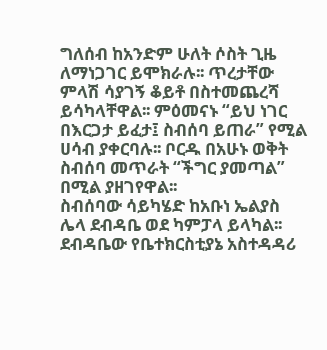ግለሰብ ከአንድም ሁለት ሶስት ጊዜ ለማነጋገር ይሞክራሉ፡፡ ጥረታቸው ምላሽ ሳያገኝ ቆይቶ በስተመጨረሻ ይሳካላቸዋል፡፡ ምዕመናኑ “ይህ ነገር በእርጋታ ይፈታ፤ ስብሰባ ይጠራ” የሚል ሀሳብ ያቀርባሉ፡፡ ቦርዱ በአሁኑ ወቅት ስብሰባ መጥራት “ችግር ያመጣል” በሚል ያዘገየዋል፡፡
ስብሰባው ሳይካሄድ ከአቡነ ኤልያስ ሌላ ደብዳቤ ወደ ካምፓላ ይላካል፡፡ ደብዳቤው የቤተክርስቲያኔ አስተዳዳሪ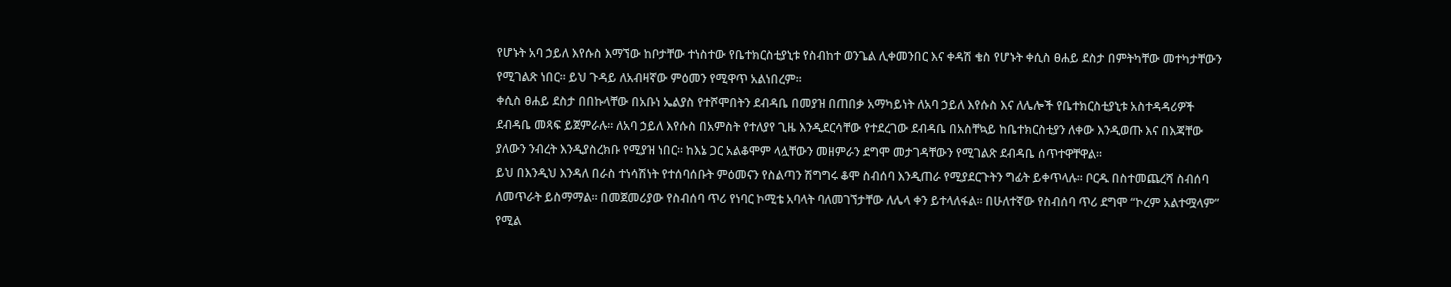የሆኑት አባ ኃይለ እየሱስ እማኘው ከቦታቸው ተነስተው የቤተክርስቲያኒቱ የስብከተ ወንጌል ሊቀመንበር እና ቀዳሽ ቄስ የሆኑት ቀሲስ ፀሐይ ደስታ በምትካቸው መተካታቸውን የሚገልጽ ነበር፡፡ ይህ ጉዳይ ለአብዛኛው ምዕመን የሚዋጥ አልነበረም፡፡
ቀሲስ ፀሐይ ደስታ በበኩላቸው በአቡነ ኤልያስ የተሾሞበትን ደብዳቤ በመያዝ በጠበቃ አማካይነት ለአባ ኃይለ እየሱስ እና ለሌሎች የቤተክርስቲያኒቱ አስተዳዳሪዎች ደብዳቤ መጻፍ ይጀምራሉ፡፡ ለአባ ኃይለ እየሱስ በአምስት የተለያየ ጊዜ እንዲደርሳቸው የተደረገው ደብዳቤ በአስቸኳይ ከቤተክርስቲያን ለቀው እንዲወጡ እና በእጃቸው ያለውን ንብረት እንዲያስረክቡ የሚያዝ ነበር፡፡ ከእኔ ጋር አልቆሞም ላሏቸውን መዘምራን ደግሞ መታገዳቸውን የሚገልጽ ደብዳቤ ሰጥተዋቸዋል፡፡
ይህ በእንዲህ እንዳለ በራስ ተነሳሽነት የተሰባሰቡት ምዕመናን የስልጣን ሽግግሩ ቆሞ ስብሰባ እንዲጠራ የሚያደርጉትን ግፊት ይቀጥላሉ፡፡ ቦርዱ በስተመጨረሻ ስብሰባ ለመጥራት ይስማማል፡፡ በመጀመሪያው የስብሰባ ጥሪ የነባር ኮሚቴ አባላት ባለመገኘታቸው ለሌላ ቀን ይተላለፋል፡፡ በሁለተኛው የስብሰባ ጥሪ ደግሞ “ኮረም አልተሟላም” የሚል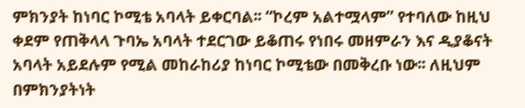ምክንያት ከነባር ኮሚቴ አባላት ይቀርባል፡፡ “ኮረም አልተሟላም” የተባለው ከዚህ ቀደም የጠቅላላ ጉባኤ አባላት ተደርገው ይቆጠሩ የነበሩ መዘምራን እና ዲያቆናት አባላት አይደሉም የሚል መከራከሪያ ከነባር ኮሚቴው በመቅረቡ ነው፡፡ ለዚህም በምክንያትነት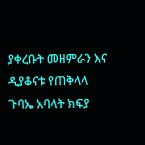ያቀረቡት መዘምራን እና ዲያቆናቱ የጠቅላላ ጉባኤ አባላት ክፍያ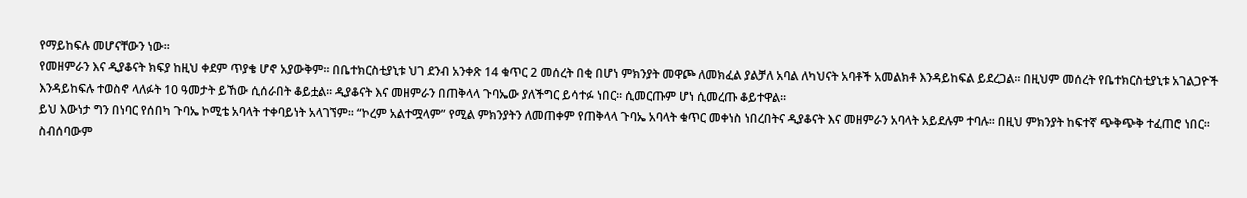የማይከፍሉ መሆናቸውን ነው፡፡
የመዘምራን እና ዲያቆናት ክፍያ ከዚህ ቀደም ጥያቄ ሆኖ አያውቅም፡፡ በቤተክርስቲያኒቱ ህገ ደንብ አንቀጽ 14 ቁጥር 2 መሰረት በቂ በሆነ ምክንያት መዋጮ ለመክፈል ያልቻለ አባል ለካህናት አባቶች አመልክቶ እንዳይከፍል ይደረጋል፡፡ በዚህም መሰረት የቤተክርስቲያኒቱ አገልጋዮች እንዳይከፍሉ ተወስኖ ላለፉት 10 ዓመታት ይኸው ሲሰራበት ቆይቷል፡፡ ዲያቆናት እና መዘምራን በጠቅላላ ጉባኤው ያለችግር ይሳተፉ ነበር፡፡ ሲመርጡም ሆነ ሲመረጡ ቆይተዋል፡፡
ይህ እውነታ ግን በነባር የሰበካ ጉባኤ ኮሚቴ አባላት ተቀባይነት አላገኘም፡፡ “ኮረም አልተሟላም” የሚል ምክንያትን ለመጠቀም የጠቅላላ ጉባኤ አባላት ቁጥር መቀነስ ነበረበትና ዲያቆናት እና መዘምራን አባላት አይደሉም ተባሉ፡፡ በዚህ ምክንያት ከፍተኛ ጭቅጭቅ ተፈጠሮ ነበር፡፡ ስብሰባውም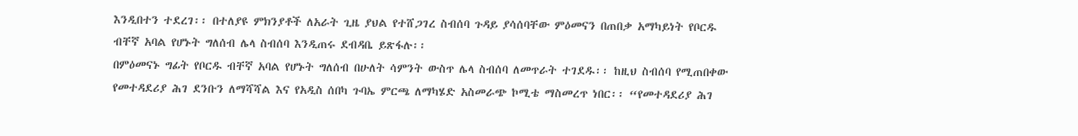እንዲበተን ተደረገ፡፡ በተለያዩ ምክንያቶች ለአራት ጊዜ ያህል የተሸጋገረ ስብሰባ ጉዳይ ያሳሰባቸው ምዕመናን በጠበቃ አማካይነት የቦርዱ ብቸኛ አባል የሆኑት ግለሰብ ሌላ ስብሰባ እንዲጠሩ ደብዳቤ ይጽፋሉ፡፡
በምዕመናኑ ግፊት የቦርዱ ብቸኛ አባል የሆኑት ግለሰብ በሁለት ሳምንት ውስጥ ሌላ ስብሰባ ለመጥራት ተገደዱ፡፡ ከዚህ ስብሰባ የሚጠበቀው የመተዳደሪያ ሕገ ደንቡን ለማሻሻል እና የአዲስ ሰበካ ጉባኤ ምርጫ ለማካሄድ አስመራጭ ኮሚቴ ማስመረጥ ነበር፡፡ “የመተዳደሪያ ሕገ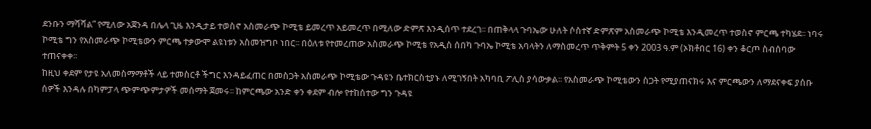ደንቡን ማሻሻል” የሚለው አጀንዳ በሌላ ጊዜ እንዲታይ ተወስኖ አስመራጭ ኮሚቴ ይመረጥ አይመረጥ በሚለው ድምጽ እንዲሰጥ ተደረገ፡፡ በጠቅላላ ጉባኤው ሁለት ሶስተኛ ድምጽም አስመራጭ ኮሚቴ እንዲመረጥ ተወስኖ ምርጫ ተካሄደ፡፡ ነባሩ ኮሚቴ ግን የአስመራጭ ኮሚቴውን ምርጫ ተቃውሞ ልዩነቱን አስመዝግቦ ነበር፡፡ በዕለቱ የተመረጠው አስመራጭ ኮሚቴ የአዲስ ሰበካ ጉባኤ ኮሚቴ አባላትን ለማስመረጥ ጥቅምት 5 ቀን 2003 ዓ.ም (ኦክቶበር 16) ቀን ቆርጦ ስብሰባው ተጠናቀቀ፡፡
ከዚህ ቀደም የታዩ አለመስማማቶች ላይ ተመስርቶ ችግር እንዳይፈጠር በመስጋት አስመራጭ ኮሚቴው ጉዳዩን ቤተክርስቲያኑ ለሚገኝበት አካባቢ ፖሊስ ያሳውቃል፡፡ የአስመራጭ ኮሚቴውን ስጋት የሚያጠናክሩ እና ምርጫውን ለማደናቀፍ ያሰቡ ሰዎች እንዳሉ በካምፓላ ጭምጭምታዎች መሰማት ጀመሩ፡፡ ከምርጫው አንድ ቀን ቀደም ብሎ የተከሰተው ግን ጉዳዩ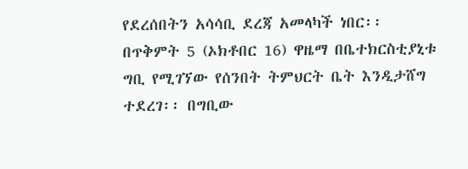የደረሰበትን አሳሳቢ ደረጃ አመላካች ነበር፡፡
በጥቅምት 5 (ኦክቶበር 16) ዋዜማ በቤተክርስቲያኒቱ ግቢ የሚገኘው የሰንበት ትምህርት ቤት እንዲታሸግ ተደረገ፡፡ በግቢው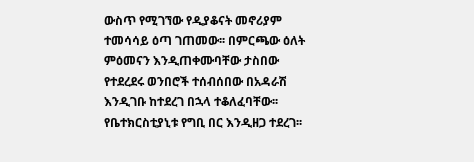ውስጥ የሚገኘው የዲያቆናት መኖሪያም ተመሳሳይ ዕጣ ገጠመው፡፡ በምርጫው ዕለት ምዕመናን እንዲጠቀሙባቸው ታስበው የተደረደሩ ወንበሮች ተሰብሰበው በአዳራሽ እንዲገቡ ከተደረገ በኋላ ተቆለፈባቸው፡፡ የቤተክርስቲያኒቱ የግቢ በር እንዲዘጋ ተደረገ፡፡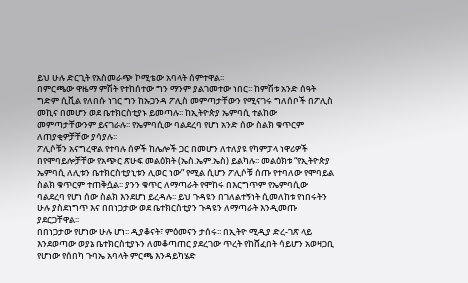ይህ ሁሉ ድርጊት የአስመራጭ ኮሚቴው አባላት ሰምተዋል፡፡
በምርጫው ዋዜማ ምሽት የተከሰተው ግን ማንም ያልገመተው ነበር፡፡ ከምሽቱ አንድ ሰዓት ግድም ሲቪል የለበሱ ነገር ግን ከኡጋንዳ ፖሊስ መምጣታቸውን የሚናገሩ ግለሰቦች በፖሊስ መኪና በመሆን ወደ ቤተክርስቲያኑ ይመጣሉ፡፡ ከኢትዮጵያ ኤምባሲ ተልከው መምጣታቸውንም ይናገራሉ፡፡ የኤምባሲው ባልደረባ የሆነ አንድ ሰው ስልክ ቁጥርም ለጠያቂዎቻቸው ያሳያሉ፡፡
ፖሊሶቹን አናግረዋል የተባሉ ሰዎች ከሌሎች ጋር በመሆን ለተለያዩ የካምፓላ ነዋሪዎች በየሞባይሎቻቸው የአጭር ጽሁፍ መልዕክት (ኤስ.ኤም.ኤስ) ይልካሉ፡፡ መልዕክቱ “የኢትዮጵያ ኤምባሲ ለሊቱን ቤተክርስቲያኒቱን ሊወር ነው” የሚል ሲሆን ፖሊሶቹ ሰጡ የተባለው የሞባይል ስልክ ቁጥርም ተጠቅሷል፡፡ ያንን ቁጥር ለማጣራት የሞከሩ በእርግጥም የኤምባሲው ባልደረባ የሆነ ሰው ስልክ እንደሆነ ይረዳሉ፡፡ ይህ ጉዳዩን በገለልተኝነት ሲመለከቱ የነበሩትን ሁሉ ያስደነግጥ እና በበነጋታው ወደ ቤተክርስቲያን ጉዳዩን ለማጣራት እንዲመጡ ያደርጋቸዋል፡፡
በበነጋታው የሆነው ሁሉ ሆነ፡፡ ዲያቆናት፣ ምዕመናን ታሰሩ፡፡ በኢትዮ ሚዲያ ድረ-ገጽ ላይ እንደወጣው ወያኔ ቤተክርስቲያኑን ለመቆጣጠር ያደረገው ጥረት የከሸፈበት ሳይሆን አወዛጋቢ የሆነው የሰበካ ጉባኤ አባላት ምርጫ እንዳይካሄድ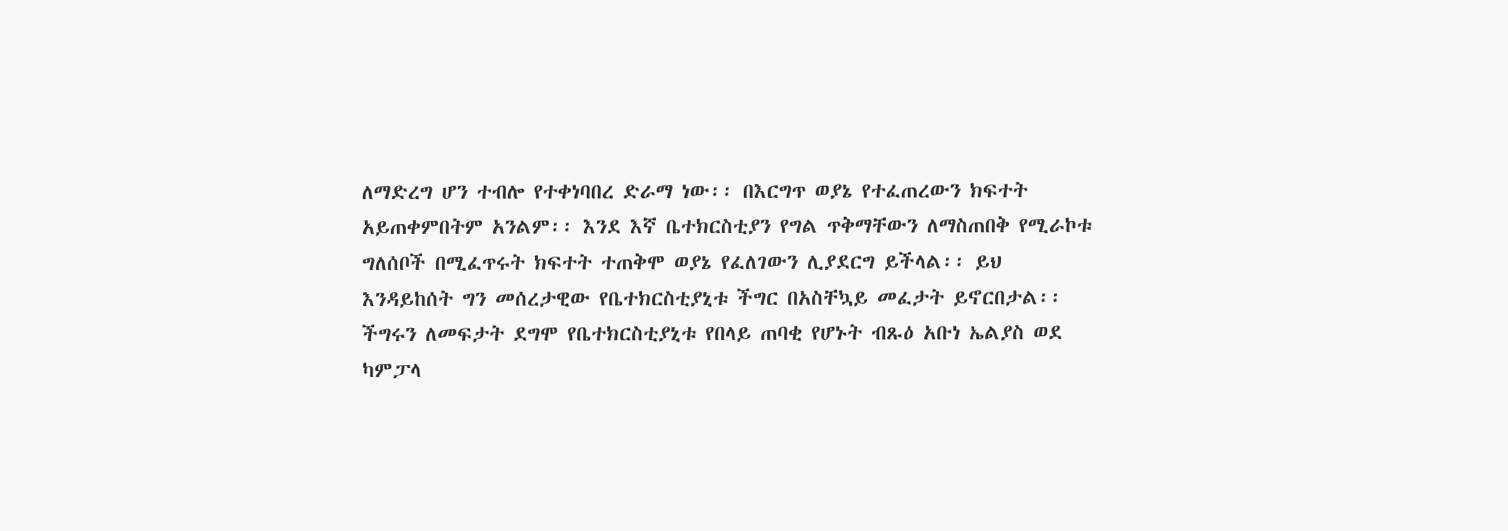ለማድረግ ሆን ተብሎ የተቀነባበረ ድራማ ነው፡፡ በእርግጥ ወያኔ የተፈጠረውን ክፍተት አይጠቀምበትም አንልም፡፡ እንደ እኛ ቤተክርስቲያን የግል ጥቅማቸውን ለማስጠበቅ የሚራኮቱ ግለሰቦች በሚፈጥሩት ክፍተት ተጠቅሞ ወያኔ የፈለገውን ሊያደርግ ይችላል፡፡ ይህ እንዳይከሰት ግን መሰረታዊው የቤተክርስቲያኒቱ ችግር በአስቸኳይ መፈታት ይኖርበታል፡፡
ችግሩን ለመፍታት ደግሞ የቤተክርስቲያኒቱ የበላይ ጠባቂ የሆኑት ብጹዕ አቡነ ኤልያስ ወደ ካምፓላ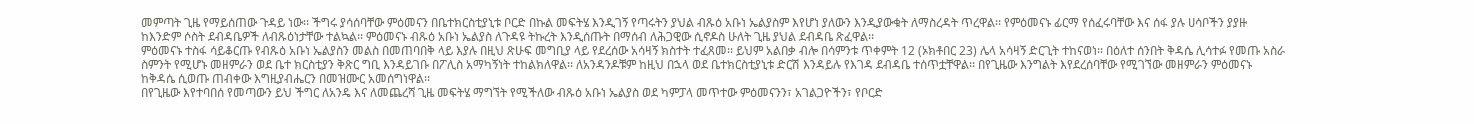መምጣት ጊዜ የማይሰጠው ጉዳይ ነው፡፡ ችግሩ ያሳሰባቸው ምዕመናን በቤተክርስቲያኒቱ ቦርድ በኩል መፍትሄ እንዲገኝ የጣሩትን ያህል ብጹዕ አቡነ ኤልያስም እየሆነ ያለውን እንዲያውቁት ለማስረዳት ጥረዋል፡፡ የምዕመናኑ ፊርማ የሰፈሩባቸው እና ሰፋ ያሉ ሀሳቦችን ያያዙ ከእንድም ሶስት ደብዳቤዎች ለብጹዕነታቸው ተልኳል፡፡ ምዕመናኑ ብጹዕ አቡነ ኤልያስ ለጉዳዩ ትኩረት እንዲሰጡት በማሰብ ለሕጋዊው ሲኖዶስ ሁለት ጊዜ ያህል ደብዳቤ ጽፈዋል፡፡
ምዕመናኑ ተስፋ ሳይቆርጡ የብጹዕ አቡነ ኤልያስን መልስ በመጠባበቅ ላይ እያሉ በዚህ ጽሁፍ መግቢያ ላይ የደረሰው አሳዛኝ ክስተት ተፈጸመ፡፡ ይህም አልበቃ ብሎ በሳምንቱ ጥቀምት 12 (ኦክቶበር 23) ሌላ አሳዛኝ ድርጊት ተከናወነ፡፡ በዕለተ ሰንበት ቅዳሴ ሊሳተፉ የመጡ አስራ ስምንት የሚሆኑ መዘምራን ወደ ቤተ ክርስቲያን ቅጽር ግቢ እንዳይገቡ በፖሊስ አማካኝነት ተከልክለዋል፡፡ ለአንዳንዶቹም ከዚህ በኋላ ወደ ቤተክርስቲያኒቱ ድርሽ እንዳይሉ የእገዳ ደብዳቤ ተሰጥቷቸዋል፡፡ በየጊዜው እንግልት እየደረሰባቸው የሚገኘው መዘምራን ምዕመናኑ ከቅዳሴ ሲወጡ ጠብቀው እግዚያብሔርን በመዝሙር አመሰግነዋል፡፡
በየጊዜው እየተባበሰ የመጣውን ይህ ችግር ለአንዴ እና ለመጨረሻ ጊዜ መፍትሄ ማግኘት የሚችለው ብጹዕ አቡነ ኤልያስ ወደ ካምፓላ መጥተው ምዕመናንን፣ አገልጋዮችን፣ የቦርድ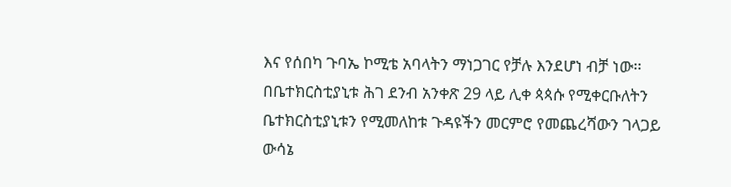እና የሰበካ ጉባኤ ኮሚቴ አባላትን ማነጋገር የቻሉ እንደሆነ ብቻ ነው፡፡ በቤተክርስቲያኒቱ ሕገ ደንብ አንቀጽ 29 ላይ ሊቀ ጳጳሱ የሚቀርቡለትን ቤተክርስቲያኒቱን የሚመለከቱ ጉዳዩችን መርምሮ የመጨረሻውን ገላጋይ ውሳኔ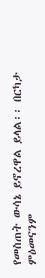የመስጠት ውሳኔ ይኖረዋል ይላል፡፡ በርካታ ምዕመናንም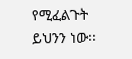የሚፈልጉት ይህንን ነው፡፡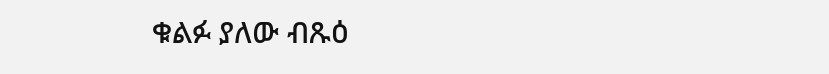ቁልፉ ያለው ብጹዕ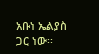አቡነ ኤልያስ ጋር ነው፡፡